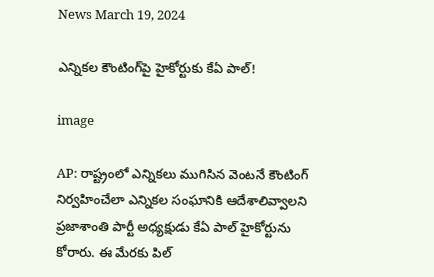News March 19, 2024

ఎన్నికల కౌంటింగ్‌పై హైకోర్టుకు కేఏ పాల్!

image

AP: రాష్ట్రంలో ఎన్నికలు ముగిసిన వెంటనే కౌంటింగ్ నిర్వహించేలా ఎన్నికల సంఘానికి ఆదేశాలివ్వాలని ప్రజాశాంతి పార్టీ అధ్యక్షుడు కేఏ పాల్ హైకోర్టును కోరారు. ఈ మేరకు పిల్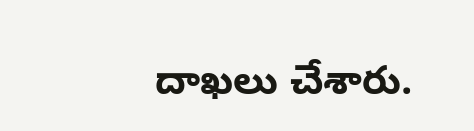దాఖలు చేశారు.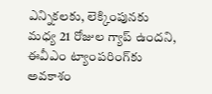ఎన్నికలకు, లెక్కింపునకు మధ్య 21 రోజుల గ్యాప్ ఉందని, ఈవీఎం ట్యాంపరింగ్‌కు అవకాశం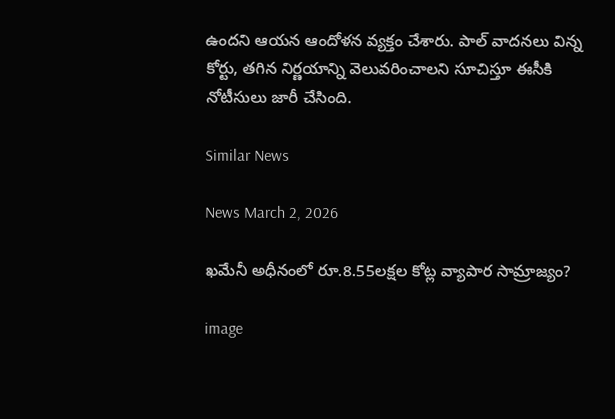ఉందని ఆయన ఆందోళన వ్యక్తం చేశారు. పాల్ వాదనలు విన్న కోర్టు, తగిన నిర్ణయాన్ని వెలువరించాలని సూచిస్తూ ఈసీకి నోటీసులు జారీ చేసింది.

Similar News

News March 2, 2026

ఖమేనీ అధీనంలో రూ.8.55లక్షల కోట్ల వ్యాపార సామ్రాజ్యం?

image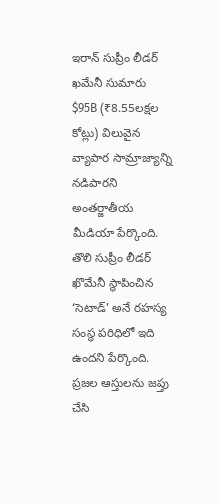ఇరాన్ సుప్రీం లీడర్ ఖమేనీ సుమారు $95B (₹8.55లక్షల కోట్లు) విలువైన వ్యాపార సామ్రాజ్యాన్ని నడిపారని అంతర్జాతీయ మీడియా పేర్కొంది. తొలి సుప్రీం లీడర్ ఖొమేనీ స్థాపించిన ‘సెటాడ్’ అనే రహస్య సంస్థ పరిధిలో ఇది ఉందని పేర్కొంది. ప్రజల ఆస్తులను జప్తు చేసి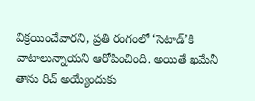విక్రయించేవారని, ప్రతి రంగంలో ‘సెటాడ్‌’కి వాటాలున్నాయని ఆరోపించింది. అయితే ఖమేనీ తాను రిచ్ అయ్యేందుకు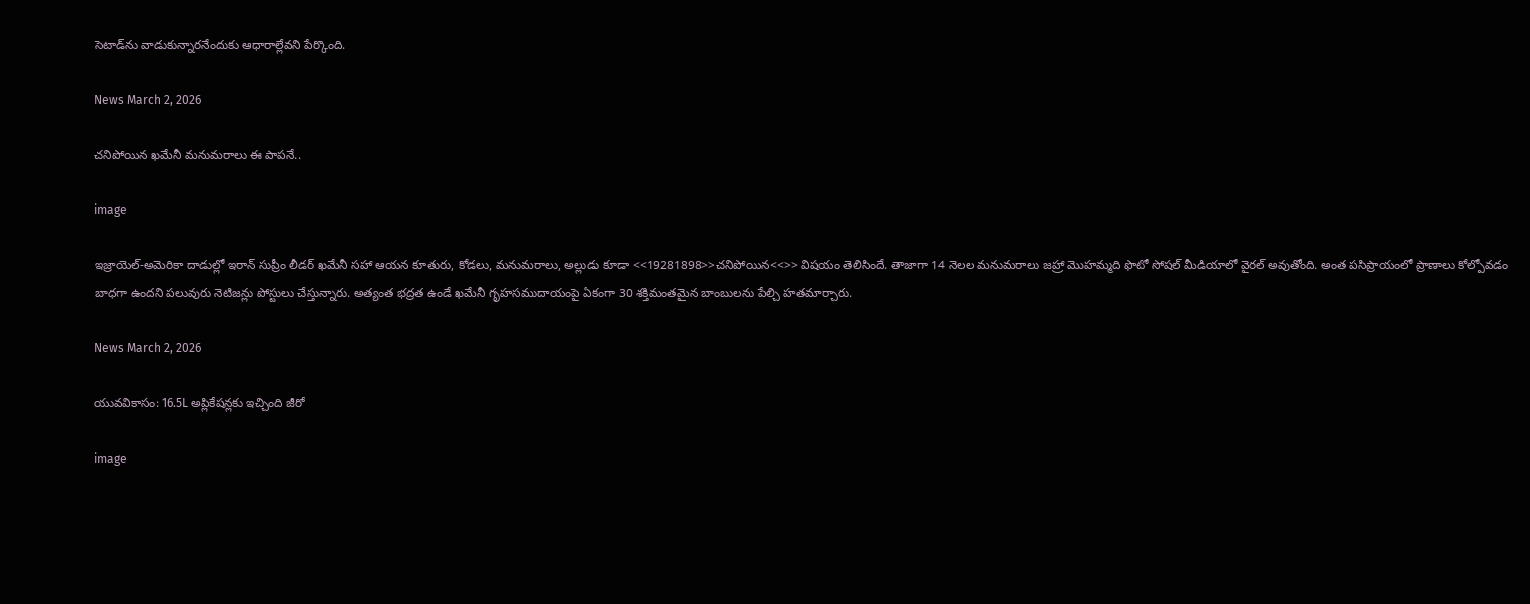సెటాడ్‌ను వాడుకున్నారనేందుకు ఆధారాల్లేవని పేర్కొంది.

News March 2, 2026

చనిపోయిన ఖమేనీ మనుమరాలు ఈ పాపనే..

image

ఇజ్రాయెల్-అమెరికా దాడుల్లో ఇరాన్ సుప్రీం లీడర్ ఖమేనీ సహా ఆయన కూతురు, కోడలు, మనుమరాలు, అల్లుడు కూడా <<19281898>>చనిపోయిన<<>> విషయం తెలిసిందే. తాజాగా 14 నెలల మనుమరాలు జహ్రా మొహమ్మది ఫొటో సోషల్ మీడియాలో వైరల్ అవుతోంది. అంత పసిప్రాయంలో ప్రాణాలు కోల్పోవడం బాధగా ఉందని పలువురు నెటిజన్లు పోస్టులు చేస్తున్నారు. అత్యంత భద్రత ఉండే ఖమేనీ గృహసముదాయంపై ఏకంగా 30 శక్తిమంతమైన బాంబులను పేల్చి హతమార్చారు.

News March 2, 2026

యువవికాసం: 16.5L అప్లికేషన్లకు ఇచ్చింది జీరో

image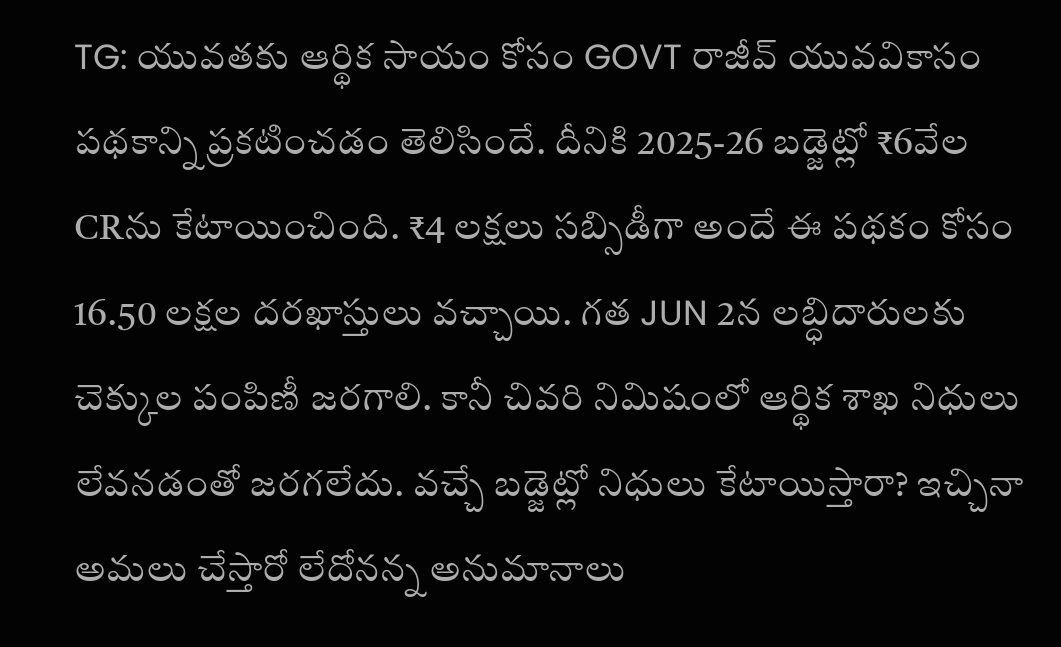TG: యువతకు ఆర్థిక సాయం కోసం GOVT రాజీవ్ యువవికాసం పథకాన్ని ప్రకటించడం తెలిసిందే. దీనికి 2025-26 బడ్జెట్లో ₹6వేల CRను కేటాయించింది. ₹4 లక్షలు సబ్సిడీగా అందే ఈ పథకం కోసం 16.50 లక్షల దరఖాస్తులు వచ్చాయి. గత JUN 2న లబ్ధిదారులకు చెక్కుల పంపిణీ జరగాలి. కానీ చివరి నిమిషంలో ఆర్థిక శాఖ నిధులు లేవనడంతో జరగలేదు. వచ్చే బడ్జెట్లో నిధులు కేటాయిస్తారా? ఇచ్చినా అమలు చేస్తారో లేదోనన్న అనుమానాలు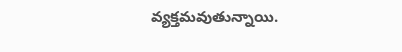వ్యక్తమవుతున్నాయి.